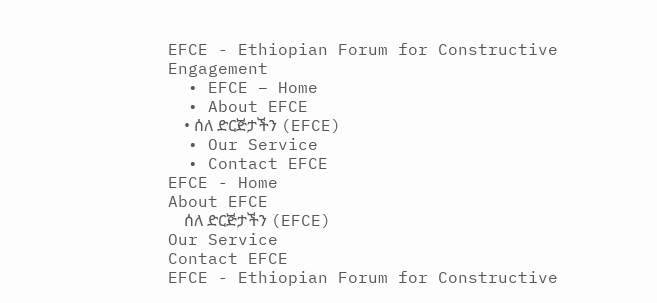EFCE - Ethiopian Forum for Constructive Engagement
  • EFCE – Home
  • About EFCE
    • ሰለ ድርጅታችን (EFCE)
  • Our Service
  • Contact EFCE
EFCE - Home
About EFCE
    ሰለ ድርጅታችን (EFCE)
Our Service
Contact EFCE
EFCE - Ethiopian Forum for Constructive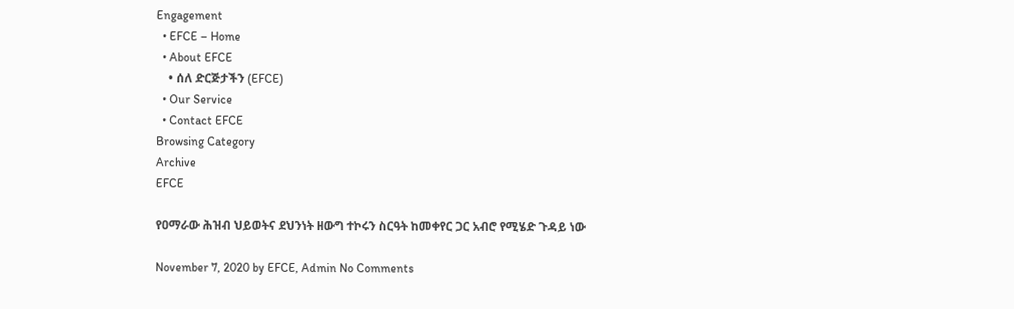Engagement
  • EFCE – Home
  • About EFCE
    • ሰለ ድርጅታችን (EFCE)
  • Our Service
  • Contact EFCE
Browsing Category
Archive
EFCE

የዐማራው ሕዝብ ህይወትና ደህንነት ዘውግ ተኮሩን ስርዓት ከመቀየር ጋር አብሮ የሚሄድ ጉዳይ ነው

November 7, 2020 by EFCE, Admin No Comments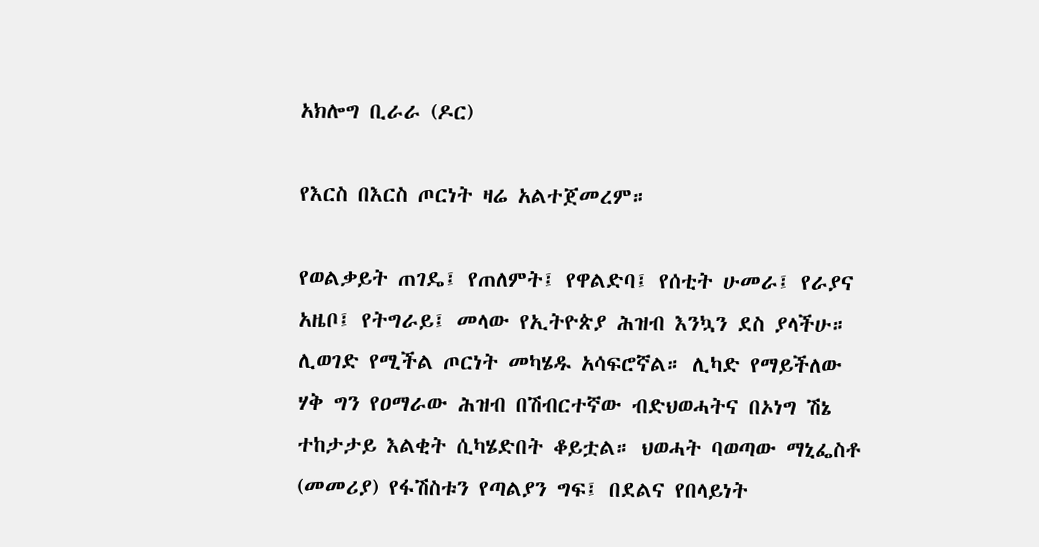አክሎግ ቢራራ (ዶር)

የእርስ በእርስ ጦርነት ዛሬ አልተጀመረም።

የወልቃይት ጠገዴ፤ የጠለምት፤ የዋልድባ፤ የሰቲት ሁመራ፤ የራያና አዜቦ፤ የትግራይ፤ መላው የኢትዮጵያ ሕዝብ እንኳን ደስ ያላችሁ። ሊወገድ የሚችል ጦርነት መካሄዱ አሳፍሮኛል። ሊካድ የማይችለው ሃቅ ግን የዐማራው ሕዝብ በሽብርተኛው ብድህወሓትና በኦነግ ሽኔ ተከታታይ እልቂት ሲካሄድበት ቆይቷል። ህወሓት ባወጣው ማኒፌስቶ (መመሪያ) የፋሽስቱን የጣልያን ግፍ፤ በደልና የበላይነት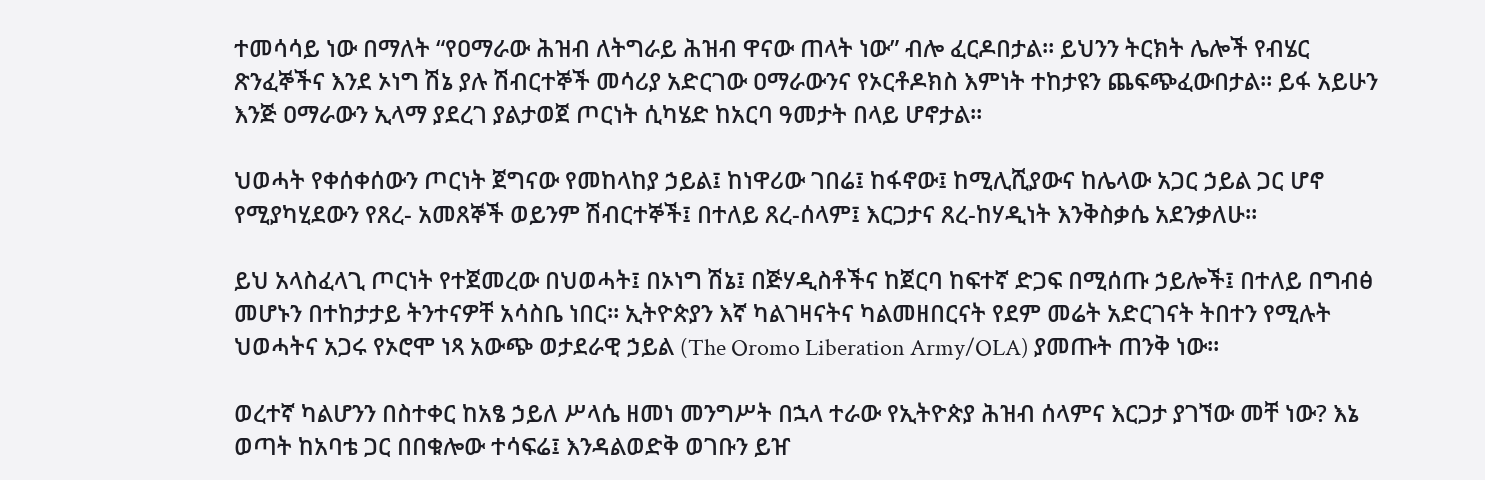ተመሳሳይ ነው በማለት “የዐማራው ሕዝብ ለትግራይ ሕዝብ ዋናው ጠላት ነው” ብሎ ፈርዶበታል። ይህንን ትርክት ሌሎች የብሄር ጽንፈኞችና እንደ ኦነግ ሽኔ ያሉ ሽብርተኞች መሳሪያ አድርገው ዐማራውንና የኦርቶዶክስ እምነት ተከታዩን ጨፍጭፈውበታል። ይፋ አይሁን እንጅ ዐማራውን ኢላማ ያደረገ ያልታወጀ ጦርነት ሲካሄድ ከአርባ ዓመታት በላይ ሆኖታል።

ህወሓት የቀሰቀሰውን ጦርነት ጀግናው የመከላከያ ኃይል፤ ከነዋሪው ገበሬ፤ ከፋኖው፤ ከሚሊሺያውና ከሌላው አጋር ኃይል ጋር ሆኖ የሚያካሂደውን የጸረ- አመጸኞች ወይንም ሽብርተኞች፤ በተለይ ጸረ-ሰላም፤ እርጋታና ጸረ-ከሃዲነት እንቅስቃሴ አደንቃለሁ።

ይህ አላስፈላጊ ጦርነት የተጀመረው በህወሓት፤ በኦነግ ሽኔ፤ በጅሃዲስቶችና ከጀርባ ከፍተኛ ድጋፍ በሚሰጡ ኃይሎች፤ በተለይ በግብፅ መሆኑን በተከታታይ ትንተናዎቸ አሳስቤ ነበር። ኢትዮጵያን እኛ ካልገዛናትና ካልመዘበርናት የደም መሬት አድርገናት ትበተን የሚሉት  ህወሓትና አጋሩ የኦሮሞ ነጻ አውጭ ወታደራዊ ኃይል (The Oromo Liberation Army/OLA) ያመጡት ጠንቅ ነው።

ወረተኛ ካልሆንን በስተቀር ከአፄ ኃይለ ሥላሴ ዘመነ መንግሥት በኋላ ተራው የኢትዮጵያ ሕዝብ ሰላምና እርጋታ ያገኘው መቸ ነው? እኔ ወጣት ከአባቴ ጋር በበቁሎው ተሳፍሬ፤ እንዳልወድቅ ወገቡን ይዠ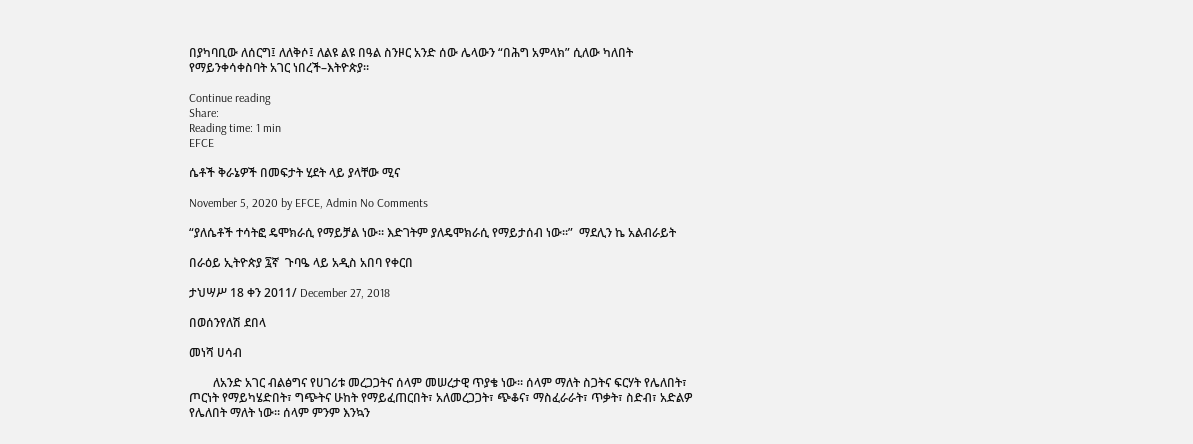በያካባቢው ለሰርግ፤ ለለቅሶ፤ ለልዩ ልዩ በዓል ስንዞር አንድ ሰው ሌላውን “በሕግ አምላክ” ሲለው ካለበት የማይንቀሳቀስባት አገር ነበረች–እትዮጵያ።

Continue reading
Share:
Reading time: 1 min
EFCE

ሴቶች ቅራኔዎች በመፍታት ሂደት ላይ ያላቸው ሚና

November 5, 2020 by EFCE, Admin No Comments

“ያለሴቶች ተሳትፎ ዴሞክራሲ የማይቻል ነው። እድገትም ያለዴሞክራሲ የማይታሰብ ነው።”  ማደሊን ኬ አልብራይት

በራዕይ ኢትዮጵያ ፯ኛ  ጉባዔ ላይ አዲስ አበባ የቀርበ

ታህሣሥ 18 ቀን 2011/ December 27, 2018

በወሰንየለሽ ደበላ

መነሻ ሀሳብ

        ለአንድ አገር ብልፅግና የሀገሪቱ መረጋጋትና ሰላም መሠረታዊ ጥያቄ ነው። ሰላም ማለት ስጋትና ፍርሃት የሌለበት፣ ጦርነት የማይካሄድበት፣ ግጭትና ሁከት የማይፈጠርበት፣ አለመረጋጋት፣ ጭቆና፣ ማስፈራራት፣ ጥቃት፣ ስድብ፣ አድልዎ የሌለበት ማለት ነው። ሰላም ምንም እንኳን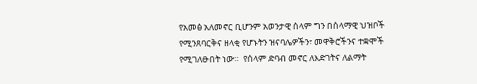የአመፅ አለመኖር ቢሆንም አወንታዊ ሰላም ግን በሰላማዊ ህዝቦች የሚንጸባርቅና ዘላቂ የሆኑትን ዝናባሌዎችን፣ መዋቅሮችንና ተቋሞች የሚገለፁበት ነው።  የሰላም ድባብ መኖር ለእድገትና ለልማት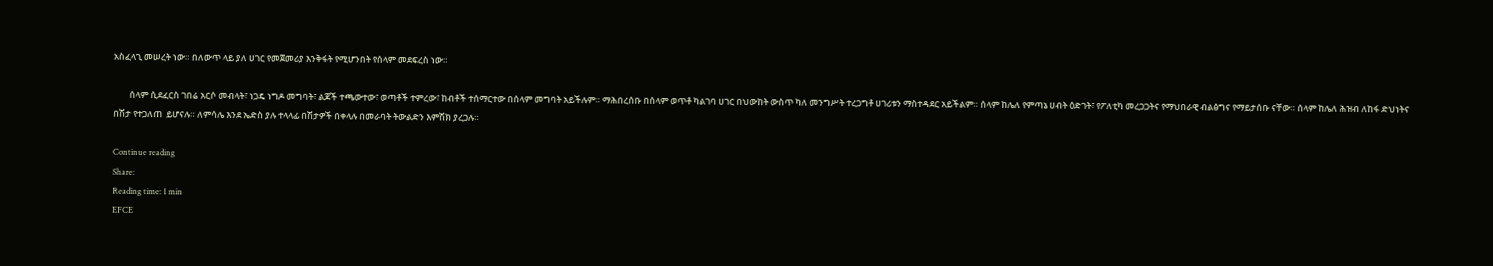አስፈላጊ መሠረት ነው። በለውጥ ላይ ያለ ሀገር የመጀመሪያ እንቅፋት የሚሆንበት የሰላም መደፍረስ ነው።

        ሰላም ሲደፈርስ ገበሬ አርሶ መብላት፣ ነጋዴ ነግዶ መግባት፣ ልጆች ተጫውተው፣ ወጣቶች ተምረው፣ ከብቶች ተሰማርተው በሰላም መግባት አይችሉም። ማሕበረሰቡ በሰላም ወጥቶ ካልገባ ሀገር በህውከት ውስጥ ካለ መንግሥት ተረጋግቶ ሀገሪቱን ማስተዳደር አይችልም። ሰላም ከሌለ የምጣኔ ሀብት ዕድገት፣ የፖለቲካ መረጋጋትና የማህበራዊ ብልፅግና የማይታሰቡ ናቸው። ሰላም ከሌለ ሕዝብ ለከፋ ድህነትና በሽታ የተጋለጠ  ይሆናሉ። ለምሳሌ እንደ ኤድስ ያሉ ተላላፊ በሽታዎች በቀላሉ በመራባት ትውልድን እምሽክ ያረጋሉ።

Continue reading
Share:
Reading time: 1 min
EFCE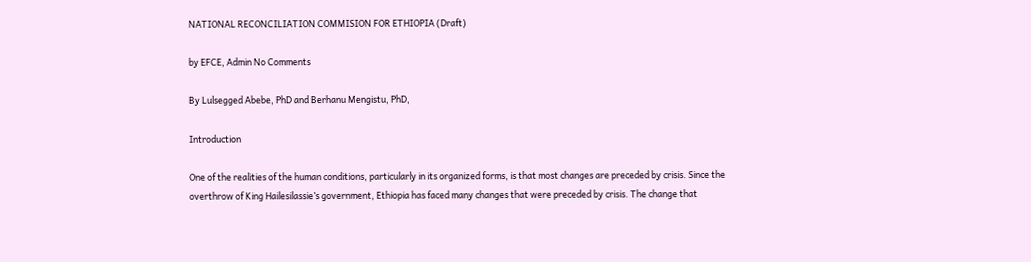NATIONAL RECONCILIATION COMMISION FOR ETHIOPIA (Draft)

by EFCE, Admin No Comments

By Lulsegged Abebe, PhD and Berhanu Mengistu, PhD,

Introduction

One of the realities of the human conditions, particularly in its organized forms, is that most changes are preceded by crisis. Since the overthrow of King Hailesilassie’s government, Ethiopia has faced many changes that were preceded by crisis. The change that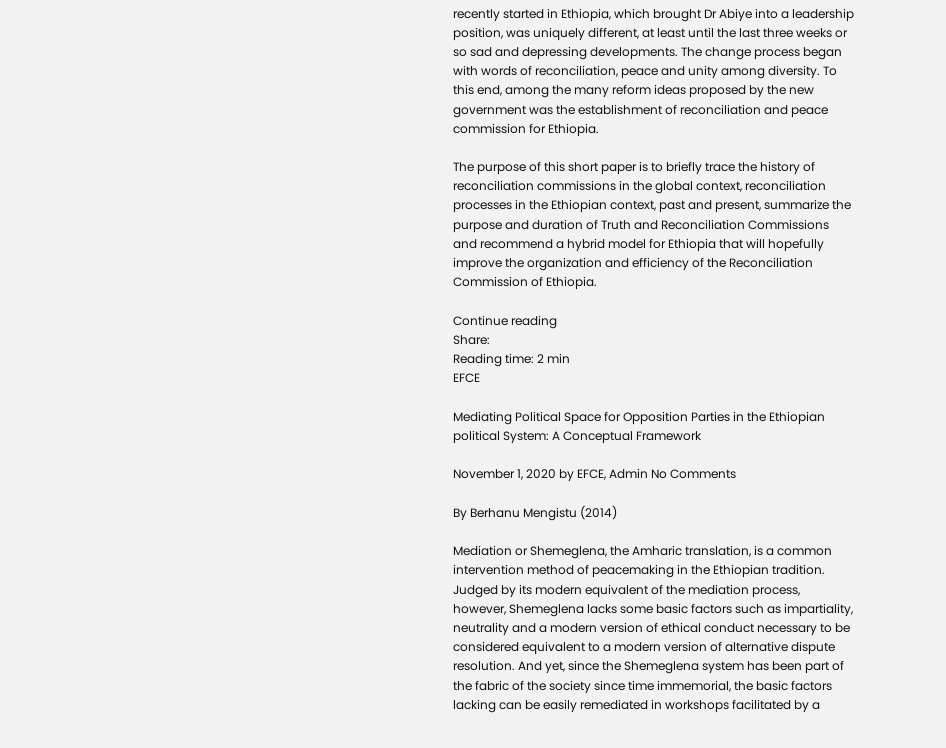recently started in Ethiopia, which brought Dr Abiye into a leadership position, was uniquely different, at least until the last three weeks or so sad and depressing developments. The change process began with words of reconciliation, peace and unity among diversity. To this end, among the many reform ideas proposed by the new government was the establishment of reconciliation and peace commission for Ethiopia.

The purpose of this short paper is to briefly trace the history of reconciliation commissions in the global context, reconciliation processes in the Ethiopian context, past and present, summarize the purpose and duration of Truth and Reconciliation Commissions and recommend a hybrid model for Ethiopia that will hopefully improve the organization and efficiency of the Reconciliation Commission of Ethiopia.

Continue reading
Share:
Reading time: 2 min
EFCE

Mediating Political Space for Opposition Parties in the Ethiopian political System: A Conceptual Framework

November 1, 2020 by EFCE, Admin No Comments

By Berhanu Mengistu (2014)

Mediation or Shemeglena, the Amharic translation, is a common intervention method of peacemaking in the Ethiopian tradition. Judged by its modern equivalent of the mediation process, however, Shemeglena lacks some basic factors such as impartiality, neutrality and a modern version of ethical conduct necessary to be considered equivalent to a modern version of alternative dispute resolution. And yet, since the Shemeglena system has been part of the fabric of the society since time immemorial, the basic factors lacking can be easily remediated in workshops facilitated by a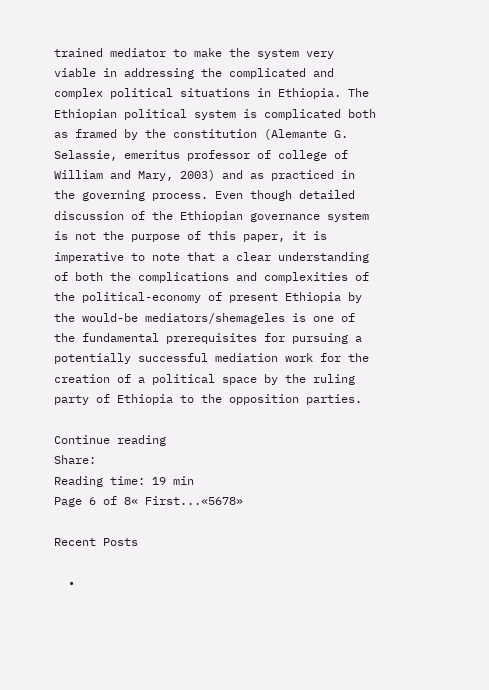trained mediator to make the system very viable in addressing the complicated and complex political situations in Ethiopia. The Ethiopian political system is complicated both as framed by the constitution (Alemante G. Selassie, emeritus professor of college of William and Mary, 2003) and as practiced in the governing process. Even though detailed discussion of the Ethiopian governance system is not the purpose of this paper, it is imperative to note that a clear understanding of both the complications and complexities of the political-economy of present Ethiopia by the would-be mediators/shemageles is one of the fundamental prerequisites for pursuing a potentially successful mediation work for the creation of a political space by the ruling party of Ethiopia to the opposition parties.

Continue reading
Share:
Reading time: 19 min
Page 6 of 8« First...«5678»

Recent Posts

  •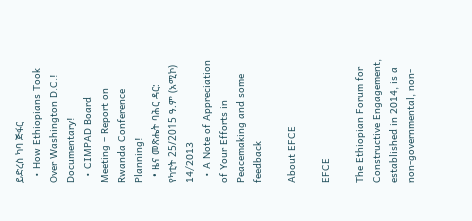ይድረስ ካባ ጅፋር
  • How Ethiopians Took Over Washington D.C.! Documentary!
  • CIMPAD Board Meeting – Report on Rwanda Conference Planning!
  • ዜና መጽሔት ባሕር ዳር: የካቲት 25/2015 ዓ.ም (አሚኮ) 14/2013
  • A Note of Appreciation of Your Efforts in Peacemaking and some feedback

About EFCE

EFCE

The Ethiopian Forum for Constructive Engagement, established in 2014, is a non-governmental, non‐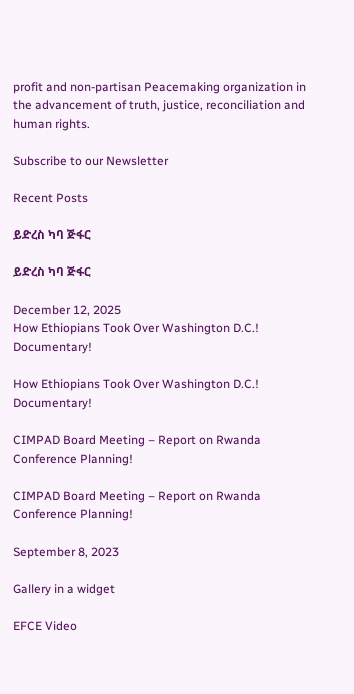profit and non‐partisan Peacemaking organization in the advancement of truth, justice, reconciliation and human rights.

Subscribe to our Newsletter

Recent Posts

ይድረስ ካባ ጅፋር

ይድረስ ካባ ጅፋር

December 12, 2025
How Ethiopians Took Over Washington D.C.! Documentary!

How Ethiopians Took Over Washington D.C.! Documentary!

CIMPAD Board Meeting – Report on Rwanda Conference Planning!

CIMPAD Board Meeting – Report on Rwanda Conference Planning!

September 8, 2023

Gallery in a widget

EFCE Video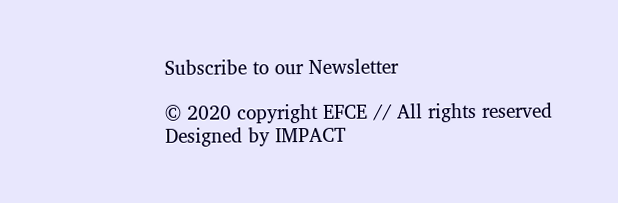Subscribe to our Newsletter

© 2020 copyright EFCE // All rights reserved
Designed by IMPACT